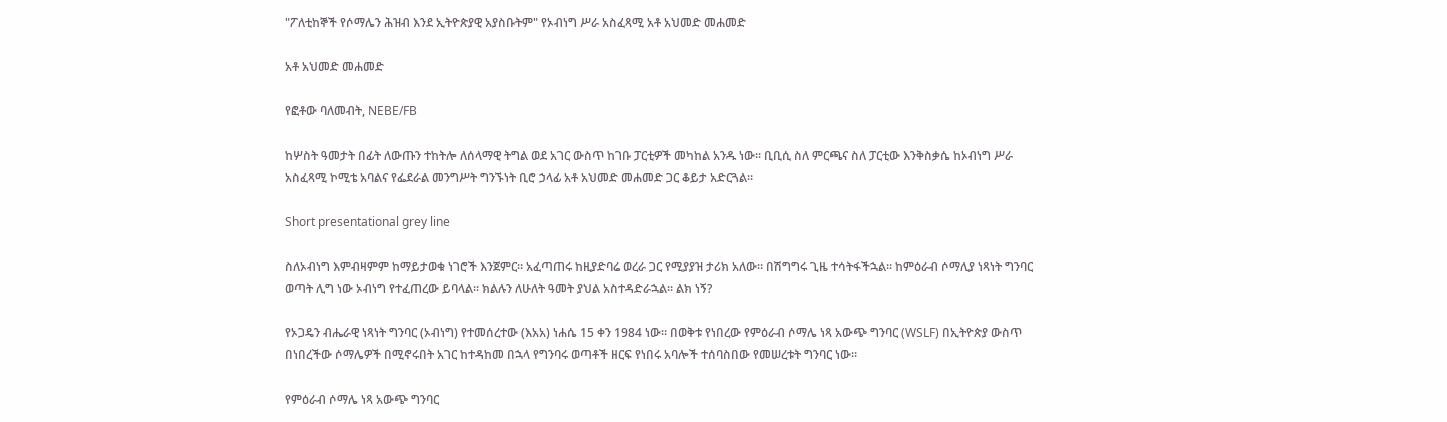"ፖለቲከኞች የሶማሌን ሕዝብ እንደ ኢትዮጵያዊ አያስቡትም" የኦብነግ ሥራ አስፈጻሚ አቶ አህመድ መሐመድ

አቶ አህመድ መሐመድ

የፎቶው ባለመብት, NEBE/FB

ከሦስት ዓመታት በፊት ለውጡን ተከትሎ ለሰላማዊ ትግል ወደ አገር ውስጥ ከገቡ ፓርቲዎች መካከል አንዱ ነው። ቢቢሲ ስለ ምርጫና ስለ ፓርቲው እንቅስቃሴ ከኦብነግ ሥራ አስፈጻሚ ኮሚቴ አባልና የፌደራል መንግሥት ግንኙነት ቢሮ ኃላፊ አቶ አህመድ መሐመድ ጋር ቆይታ አድርጓል።

Short presentational grey line

ስለኦብነግ እምብዛምም ከማይታወቁ ነገሮች እንጀምር። አፈጣጠሩ ከዚያድባሬ ወረራ ጋር የሚያያዝ ታሪክ አለው። በሽግግሩ ጊዜ ተሳትፋችኋል። ከምዕራብ ሶማሊያ ነጻነት ግንባር ወጣት ሊግ ነው ኦብነግ የተፈጠረው ይባላል። ክልሉን ለሁለት ዓመት ያህል አስተዳድራኋል። ልክ ነኝ?

የኦጋዴን ብሔራዊ ነጻነት ግንባር (ኦብነግ) የተመሰረተው (እአአ) ነሐሴ 15 ቀን 1984 ነው። በወቅቱ የነበረው የምዕራብ ሶማሌ ነጻ አውጭ ግንባር (WSLF) በኢትዮጵያ ውስጥ በነበረችው ሶማሌዎች በሚኖሩበት አገር ከተዳከመ በኋላ የግንባሩ ወጣቶች ዘርፍ የነበሩ አባሎች ተሰባስበው የመሠረቱት ግንባር ነው።

የምዕራብ ሶማሌ ነጻ አውጭ ግንባር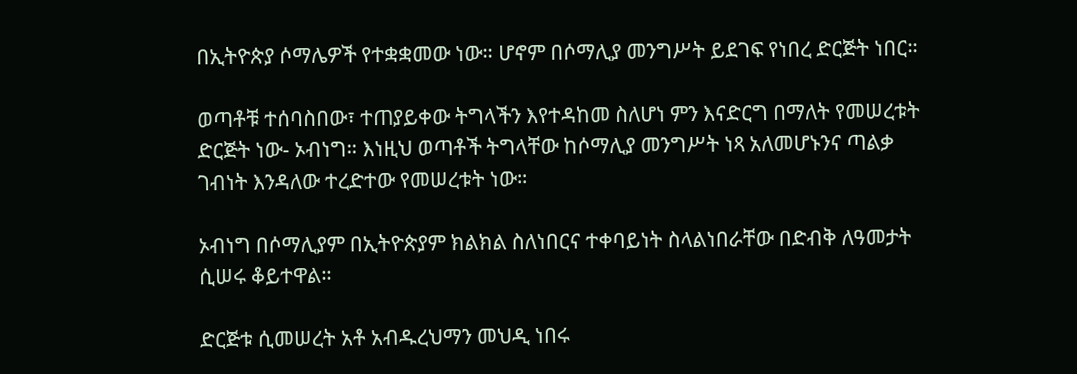በኢትዮጵያ ሶማሌዎች የተቋቋመው ነው። ሆኖም በሶማሊያ መንግሥት ይደገፍ የነበረ ድርጅት ነበር።

ወጣቶቹ ተሰባስበው፣ ተጠያይቀው ትግላችን እየተዳከመ ስለሆነ ምን እናድርግ በማለት የመሠረቱት ድርጅት ነው- ኦብነግ። እነዚህ ወጣቶች ትግላቸው ከሶማሊያ መንግሥት ነጻ አለመሆኑንና ጣልቃ ገብነት እንዳለው ተረድተው የመሠረቱት ነው።

ኦብነግ በሶማሊያም በኢትዮጵያም ክልክል ስለነበርና ተቀባይነት ስላልነበራቸው በድብቅ ለዓመታት ሲሠሩ ቆይተዋል።

ድርጅቱ ሲመሠረት አቶ አብዱረህማን መህዲ ነበሩ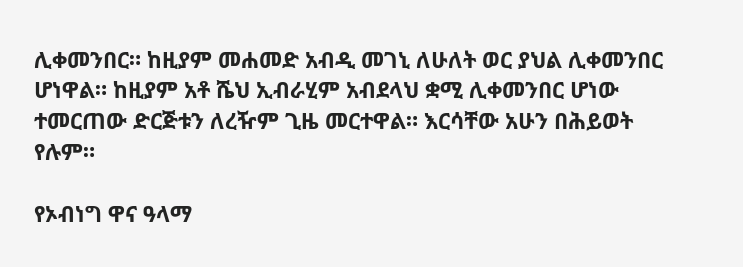ሊቀመንበር። ከዚያም መሐመድ አብዲ መገኒ ለሁለት ወር ያህል ሊቀመንበር ሆነዋል። ከዚያም አቶ ሼህ ኢብራሂም አብደላህ ቋሚ ሊቀመንበር ሆነው ተመርጠው ድርጅቱን ለረዥም ጊዜ መርተዋል። እርሳቸው አሁን በሕይወት የሉም።

የኦብነግ ዋና ዓላማ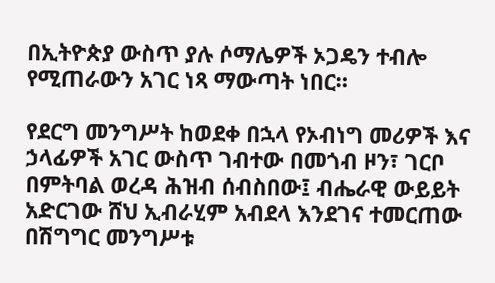በኢትዮጵያ ውስጥ ያሉ ሶማሌዎች ኦጋዴን ተብሎ የሚጠራውን አገር ነጻ ማውጣት ነበር።

የደርግ መንግሥት ከወደቀ በኋላ የኦብነግ መሪዎች እና ኃላፊዎች አገር ውስጥ ገብተው በመጎብ ዞን፣ ገርቦ በምትባል ወረዳ ሕዝብ ሰብስበው፤ ብሔራዊ ውይይት አድርገው ሸህ ኢብራሂም አብደላ እንደገና ተመርጠው በሽግግር መንግሥቱ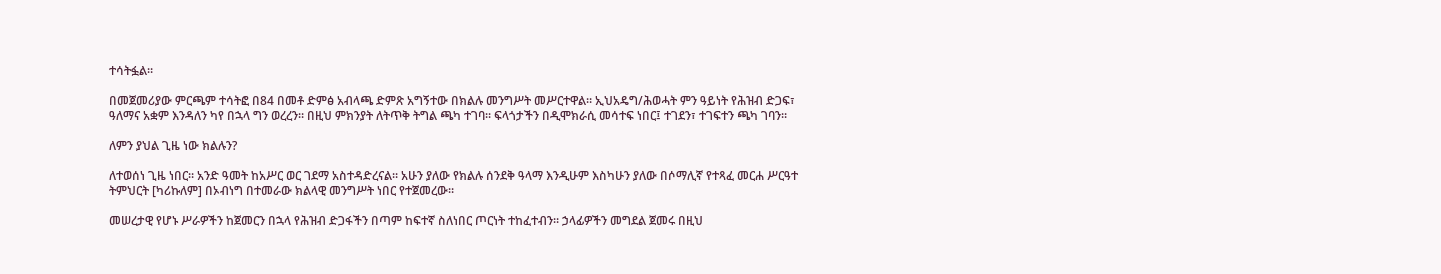ተሳትፏል።

በመጀመሪያው ምርጫም ተሳትፎ በ84 በመቶ ድምፅ አብላጫ ድምጽ አግኝተው በክልሉ መንግሥት መሥርተዋል። ኢህአዴግ/ሕወሓት ምን ዓይነት የሕዝብ ድጋፍ፣ ዓለማና አቋም እንዳለን ካየ በኋላ ግን ወረረን። በዚህ ምክንያት ለትጥቅ ትግል ጫካ ተገባ፡፡ ፍላጎታችን በዲሞክራሲ መሳተፍ ነበር፤ ተገደን፣ ተገፍተን ጫካ ገባን።

ለምን ያህል ጊዜ ነው ክልሉን?

ለተወሰነ ጊዜ ነበር። አንድ ዓመት ከአሥር ወር ገደማ አስተዳድረናል። አሁን ያለው የክልሉ ሰንደቅ ዓላማ እንዲሁም እስካሁን ያለው በሶማሊኛ የተጻፈ መርሐ ሥርዓተ ትምህርት [ካሪኩለም] በኦብነግ በተመራው ክልላዊ መንግሥት ነበር የተጀመረው።

መሠረታዊ የሆኑ ሥራዎችን ከጀመርን በኋላ የሕዝብ ድጋፋችን በጣም ከፍተኛ ስለነበር ጦርነት ተከፈተብን። ኃላፊዎችን መግደል ጀመሩ በዚህ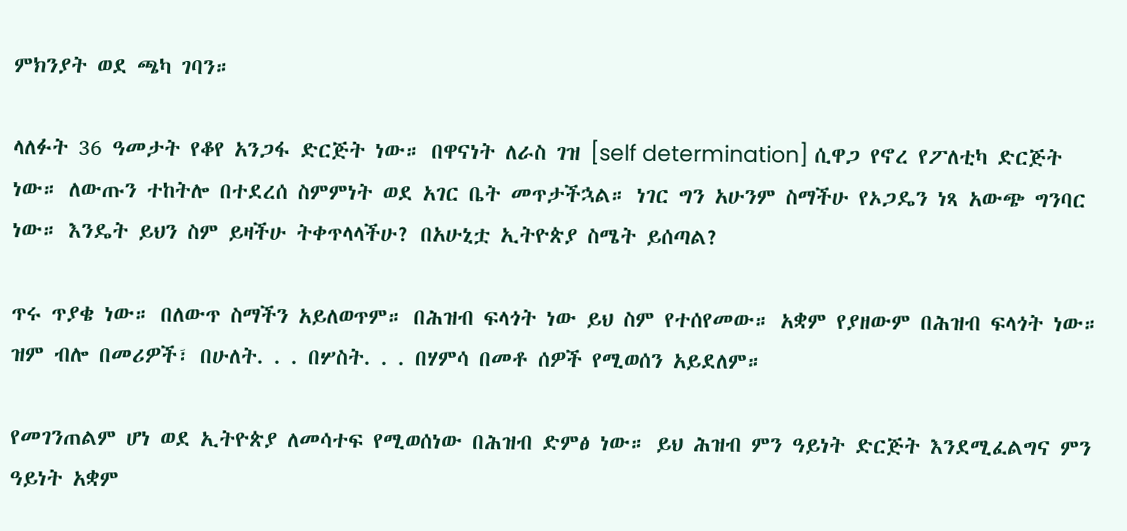ምክንያት ወደ ጫካ ገባን።

ላለፉት 36 ዓመታት የቆየ አንጋፋ ድርጅት ነው። በዋናነት ለራስ ገዝ [self determination] ሲዋጋ የኖረ የፖለቲካ ድርጅት ነው። ለውጡን ተከትሎ በተደረሰ ስምምነት ወደ አገር ቤት መጥታችኋል። ነገር ግን አሁንም ስማችሁ የኦጋዴን ነጻ አውጭ ግንባር ነው። እንዴት ይህን ስም ይዛችሁ ትቀጥላላችሁ? በአሁኒቷ ኢትዮጵያ ስሜት ይሰጣል?

ጥሩ ጥያቄ ነው። በለውጥ ስማችን አይለወጥም። በሕዝብ ፍላጎት ነው ይህ ስም የተሰየመው። አቋም የያዘውም በሕዝብ ፍላጎት ነው። ዝም ብሎ በመሪዎች፣ በሁለት. . . በሦስት. . . በሃምሳ በመቶ ሰዎች የሚወሰን አይደለም።

የመገንጠልም ሆነ ወደ ኢትዮጵያ ለመሳተፍ የሚወሰነው በሕዝብ ድምፅ ነው። ይህ ሕዝብ ምን ዓይነት ድርጅት እንደሚፈልግና ምን ዓይነት አቋም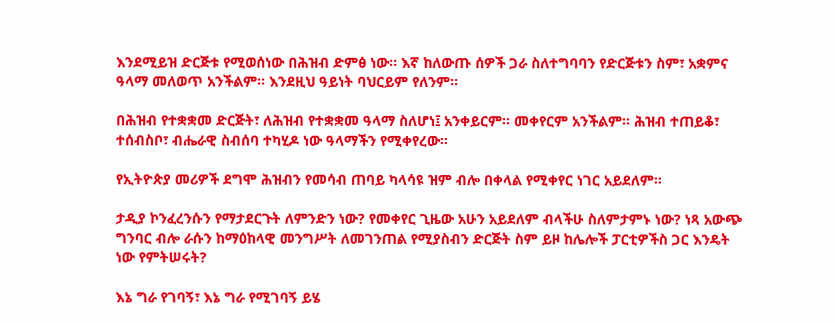እንደሚይዝ ድርጅቱ የሚወሰነው በሕዝብ ድምፅ ነው። እኛ ከለውጡ ሰዎች ጋራ ስለተግባባን የድርጅቱን ስም፣ አቋምና ዓላማ መለወጥ አንችልም። እንደዚህ ዓይነት ባህርይም የለንም።

በሕዝብ የተቋቋመ ድርጅት፣ ለሕዝብ የተቋቋመ ዓላማ ስለሆነ፤ አንቀይርም። መቀየርም አንችልም። ሕዝብ ተጠይቆ፣ ተሰብስቦ፣ ብሔራዊ ስብሰባ ተካሂዶ ነው ዓላማችን የሚቀየረው።

የኢትዮጵያ መሪዎች ደግሞ ሕዝብን የመሳብ ጠባይ ካላሳዩ ዝም ብሎ በቀላል የሚቀየር ነገር አይደለም።

ታዲያ ኮንፈረንሱን የማታደርጉት ለምንድን ነው? የመቀየር ጊዜው አሁን አይደለም ብላችሁ ስለምታምኑ ነው? ነጻ አውጭ ግንባር ብሎ ራሱን ከማዕከላዊ መንግሥት ለመገንጠል የሚያስብን ድርጅት ስም ይዞ ከሌሎች ፓርቲዎችስ ጋር እንዴት ነው የምትሠሩት?

እኔ ግራ የገባኝ፣ እኔ ግራ የሚገባኝ ይሄ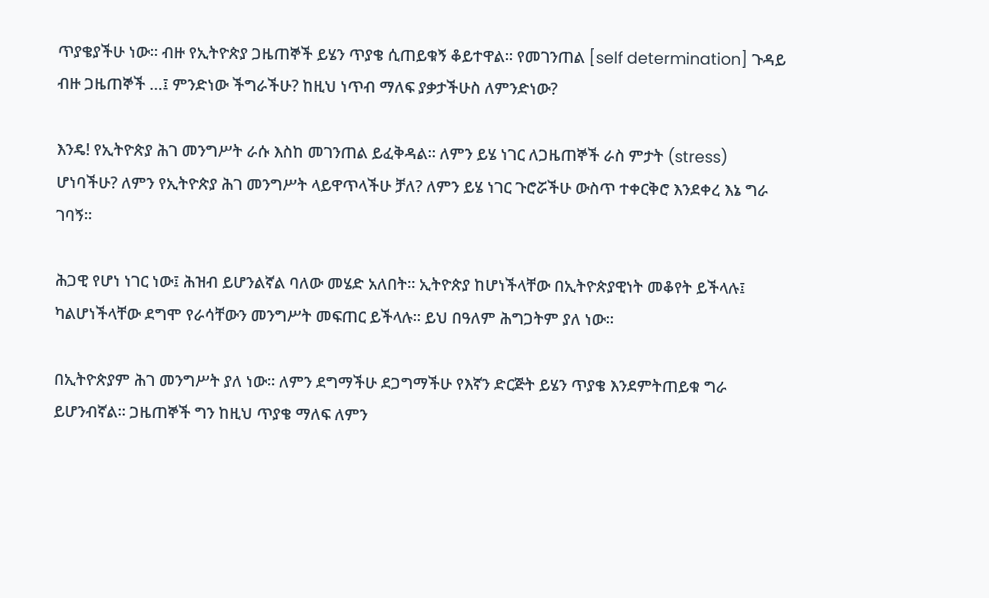ጥያቄያችሁ ነው። ብዙ የኢትዮጵያ ጋዜጠኞች ይሄን ጥያቄ ሲጠይቁኝ ቆይተዋል። የመገንጠል [self determination] ጉዳይ ብዙ ጋዜጠኞች …፤ ምንድነው ችግራችሁ? ከዚህ ነጥብ ማለፍ ያቃታችሁስ ለምንድነው?

እንዴ! የኢትዮጵያ ሕገ መንግሥት ራሱ እስከ መገንጠል ይፈቅዳል። ለምን ይሄ ነገር ለጋዜጠኞች ራስ ምታት (stress) ሆነባችሁ? ለምን የኢትዮጵያ ሕገ መንግሥት ላይዋጥላችሁ ቻለ? ለምን ይሄ ነገር ጉሮሯችሁ ውስጥ ተቀርቅሮ እንደቀረ እኔ ግራ ገባኝ።

ሕጋዊ የሆነ ነገር ነው፤ ሕዝብ ይሆንልኛል ባለው መሄድ አለበት። ኢትዮጵያ ከሆነችላቸው በኢትዮጵያዊነት መቆየት ይችላሉ፤ ካልሆነችላቸው ደግሞ የራሳቸውን መንግሥት መፍጠር ይችላሉ። ይህ በዓለም ሕግጋትም ያለ ነው።

በኢትዮጵያም ሕገ መንግሥት ያለ ነው። ለምን ደግማችሁ ደጋግማችሁ የእኛን ድርጅት ይሄን ጥያቄ እንደምትጠይቁ ግራ ይሆንብኛል። ጋዜጠኞች ግን ከዚህ ጥያቄ ማለፍ ለምን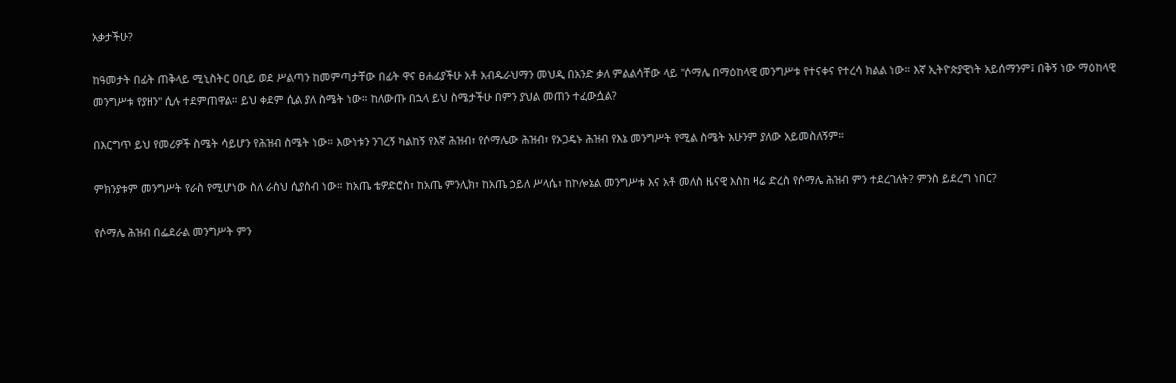አቃታችሁ?

ከዓመታት በፊት ጠቅላይ ሚኒስትር ዐቢይ ወደ ሥልጣን ከመምጣታቸው በፊት ዋና ፀሐፊያችሁ አቶ አብዱራህማን መህዲ በአንድ ቃለ ምልልሳቸው ላይ "ሶማሌ በማዕከላዊ መንግሥቱ የተናቀና የተረሳ ክልል ነው። እኛ ኢትዮጵያዊነት አይሰማንም፤ በቅኝ ነው ማዕከላዊ መንግሥቱ የያዘን" ሲሉ ተደምጠዋል። ይህ ቀደም ሲል ያለ ስሜት ነው። ከለውጡ በኋላ ይህ ስሜታችሁ በምን ያህል መጠን ተፈውሷል?

በእርግጥ ይህ የመሪዎች ስሜት ሳይሆን የሕዝብ ስሜት ነው። እውነቱን ንገረኝ ካልከኝ የእኛ ሕዝብ፣ የሶማሌው ሕዝብ፣ የኦጋዴኑ ሕዝብ የእኔ መንግሥት የሚል ስሜት አሁንም ያለው አይመስለኝም።

ምክንያቱም መንግሥት የራስ የሚሆነው ስለ ራስህ ሲያስብ ነው። ከአጤ ቴዎድሮስ፣ ከአጤ ምንሊክ፣ ከአጤ ኃይለ ሥላሴ፣ ከኮሎኔል መንግሥቱ እና አቶ መለስ ዜናዊ እስከ ዛሬ ድረስ የሶማሌ ሕዝብ ምን ተደረገለት? ምንስ ይደረግ ነበር?

የሶማሌ ሕዝብ በፌደራል መንግሥት ምን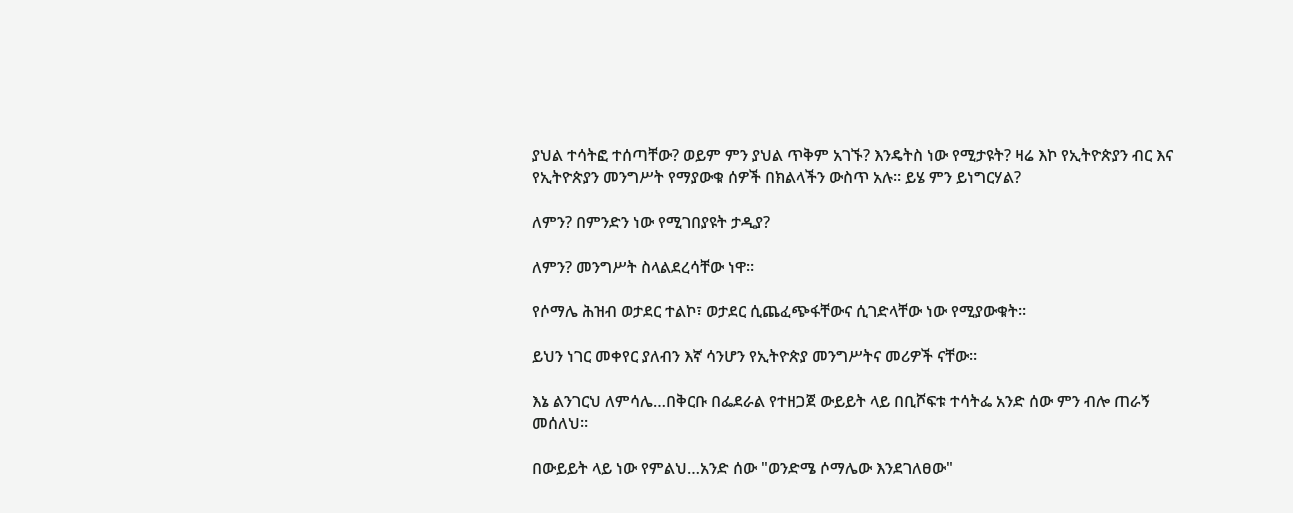ያህል ተሳትፎ ተሰጣቸው? ወይም ምን ያህል ጥቅም አገኙ? እንዴትስ ነው የሚታዩት? ዛሬ እኮ የኢትዮጵያን ብር እና የኢትዮጵያን መንግሥት የማያውቁ ሰዎች በክልላችን ውስጥ አሉ። ይሄ ምን ይነግርሃል?

ለምን? በምንድን ነው የሚገበያዩት ታዲያ?

ለምን? መንግሥት ስላልደረሳቸው ነዋ።

የሶማሌ ሕዝብ ወታደር ተልኮ፣ ወታደር ሲጨፈጭፋቸውና ሲገድላቸው ነው የሚያውቁት።

ይህን ነገር መቀየር ያለብን እኛ ሳንሆን የኢትዮጵያ መንግሥትና መሪዎች ናቸው።

እኔ ልንገርህ ለምሳሌ…በቅርቡ በፌደራል የተዘጋጀ ውይይት ላይ በቢሾፍቱ ተሳትፌ አንድ ሰው ምን ብሎ ጠራኝ መሰለህ።

በውይይት ላይ ነው የምልህ…አንድ ሰው "ወንድሜ ሶማሌው እንደገለፀው"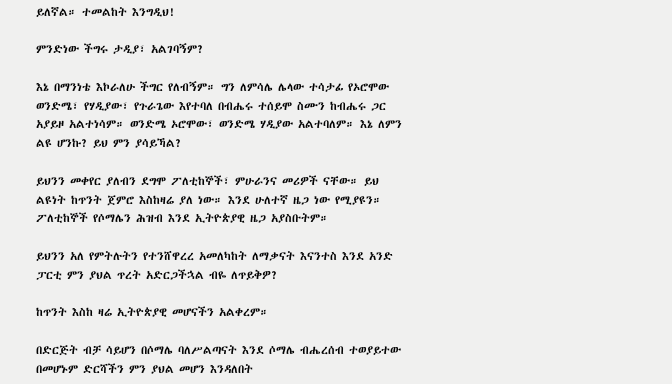ይለኛል። ተመልከት እንግዲህ!

ምንድነው ችግሩ ታዲያ፣ አልገባኝም?

እኔ በማንነቴ እኮራለሁ ችግር የለብኝም። ግን ለምሳሌ ሌላው ተሳታፊ የኦሮሞው ወንድሜ፣ የሃዲያው፣ የጉራጌው እየተባለ በብሔሩ ተሰይሞ ስሙን ከብሔሩ ጋር አያይዞ አልተነሳም። ወንድሜ ኦሮሞው፣ ወንድሜ ሃዲያው አልተባለም። እኔ ለምን ልዩ ሆንኩ? ይህ ምን ያሳይኻል?

ይህንን መቀየር ያለብን ደግሞ ፖለቲከኞች፣ ምሁራንና መሪዎች ናቸው። ይህ ልዩነት ከጥንት ጀምሮ እስከዛሬ ያለ ነው። እንደ ሁለተኛ ዜጋ ነው የሚያዩን። ፖለቲከኞች የሶማሌን ሕዝብ እንደ ኢትዮጵያዊ ዜጋ አያስቡትም።

ይህንን አለ የምትሉትን የተንሸዋረረ አመለካከት ለማቃናት እናንተስ እንደ አንድ ፓርቲ ምን ያህል ጥረት አድርጋችኋል ብዬ ለጥይቅዎ?

ከጥንት እስከ ዛሬ ኢትዮጵያዊ መሆናችን አልቀረም።

በድርጅት ብቻ ሳይሆን በሶማሌ ባለሥልጣናት እንደ ሶማሌ ብሔረሰብ ተወያይተው በመሆኑም ድርሻችን ምን ያህል መሆን እንዳለበት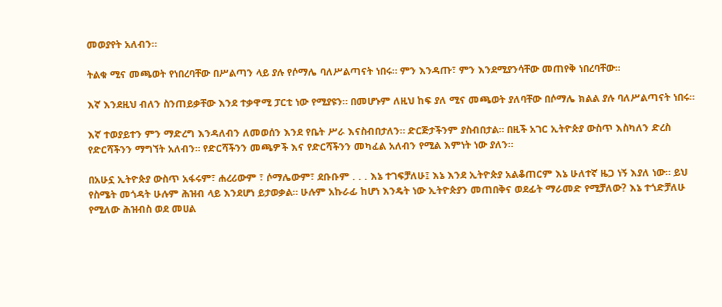መወያየት አለብን።

ትልቁ ሚና መጫወት የነበረባቸው በሥልጣን ላይ ያሉ የሶማሌ ባለሥልጣናት ነበሩ። ምን እንዳጡ፣ ምን እንደሚያንሳቸው መጠየቅ ነበረባቸው።

እኛ እንደዚህ ብለን ስንጠይቃቸው እንደ ተቃዋሚ ፓርቲ ነው የሚያዩን። በመሆኑም ለዚህ ከፍ ያለ ሚና መጫወት ያለባቸው በሶማሌ ክልል ያሉ ባለሥልጣናት ነበሩ።

እኛ ተወያይተን ምን ማድረግ እንዳለብን ለመወሰን እንደ የቤት ሥራ እናስብበታለን። ድርጅታችንም ያስብበታል። በዚች አገር ኢትዮጵያ ውስጥ እስካለን ድረስ የድርሻችንን ማግኘት አለብን። የድርሻችንን መጫዎች እና የድርሻችንን መካፈል አለብን የሚል እምነት ነው ያለን።

በአሁኗ ኢትዮጵያ ውስጥ አፋሩም፣ ሐረሪውም ፣ ሶማሌውም፣ ደቡቡም . . . እኔ ተገፍቻለሁ፤ እኔ እንደ ኢትዮጵያ አልቆጠርም እኔ ሁለተኛ ዜጋ ነኝ እያለ ነው። ይህ የስሜት መጎዳት ሁሉም ሕዝብ ላይ እንደሆነ ይታወቃል። ሁሉም አኩራፊ ከሆነ እንዴት ነው ኢትዮጵያን መጠበቅና ወደፊት ማራመድ የሚቻለው? እኔ ተጎድቻለሁ የሚለው ሕዝብስ ወደ መሀል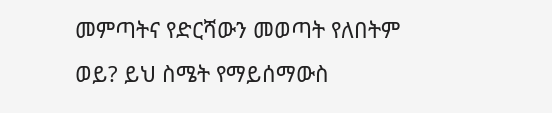መምጣትና የድርሻውን መወጣት የለበትም ወይ? ይህ ስሜት የማይሰማውስ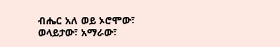ብሔር አለ ወይ ኦሮሞው፣ ወላይታው፣ አማራው፣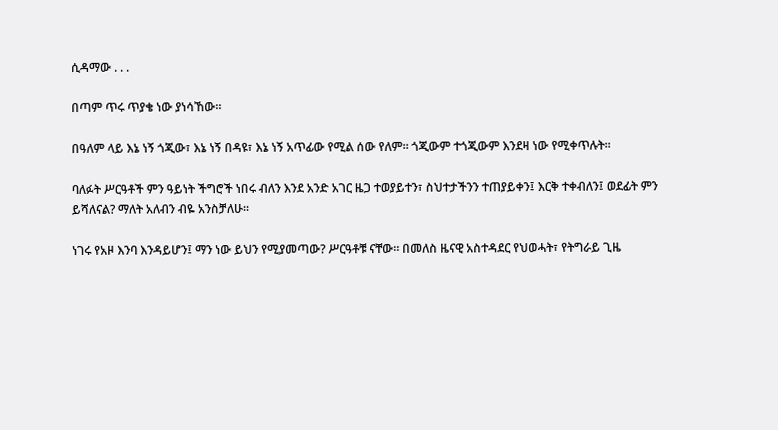ሲዳማው . . .

በጣም ጥሩ ጥያቄ ነው ያነሳኸው።

በዓለም ላይ እኔ ነኝ ጎጂው፣ እኔ ነኝ በዳዩ፣ እኔ ነኝ አጥፊው የሚል ሰው የለም። ጎጂውም ተጎጂውም እንደዛ ነው የሚቀጥሉት።

ባለፉት ሥርዓቶች ምን ዓይነት ችግሮች ነበሩ ብለን እንደ አንድ አገር ዜጋ ተወያይተን፣ ስህተታችንን ተጠያይቀን፤ እርቅ ተቀብለን፤ ወደፊት ምን ይሻለናል? ማለት አለብን ብዬ አንስቻለሁ።

ነገሩ የአዞ እንባ እንዳይሆን፤ ማን ነው ይህን የሚያመጣው? ሥርዓቶቹ ናቸው። በመለስ ዜናዊ አስተዳደር የህወሓት፣ የትግራይ ጊዜ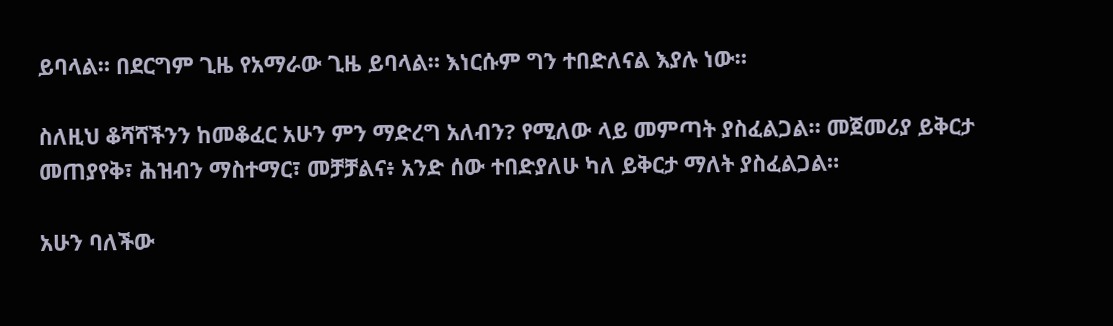ይባላል። በደርግም ጊዜ የአማራው ጊዜ ይባላል። እነርሱም ግን ተበድለናል እያሉ ነው።

ስለዚህ ቆሻሻችንን ከመቆፈር አሁን ምን ማድረግ አለብን? የሚለው ላይ መምጣት ያስፈልጋል። መጀመሪያ ይቅርታ መጠያየቅ፣ ሕዝብን ማስተማር፣ መቻቻልና፥ አንድ ሰው ተበድያለሁ ካለ ይቅርታ ማለት ያስፈልጋል።

አሁን ባለችው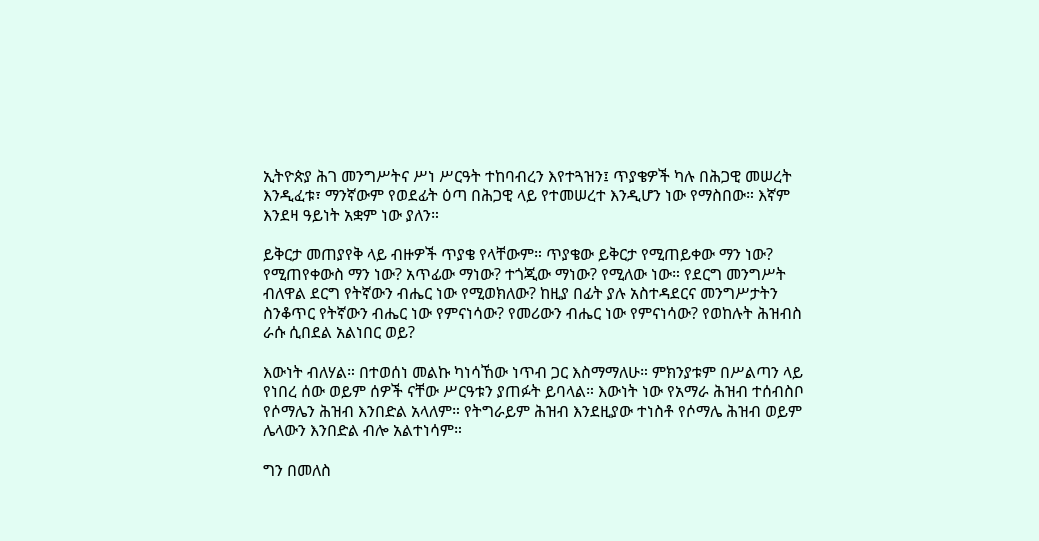ኢትዮጵያ ሕገ መንግሥትና ሥነ ሥርዓት ተከባብረን እየተጓዝን፤ ጥያቄዎች ካሉ በሕጋዊ መሠረት እንዲፈቱ፣ ማንኛውም የወደፊት ዕጣ በሕጋዊ ላይ የተመሠረተ እንዲሆን ነው የማስበው። እኛም እንደዛ ዓይነት አቋም ነው ያለን።

ይቅርታ መጠያየቅ ላይ ብዙዎች ጥያቄ የላቸውም። ጥያቄው ይቅርታ የሚጠይቀው ማን ነው? የሚጠየቀውስ ማን ነው? አጥፊው ማነው? ተጎጂው ማነው? የሚለው ነው። የደርግ መንግሥት ብለዋል ደርግ የትኛውን ብሔር ነው የሚወክለው? ከዚያ በፊት ያሉ አስተዳደርና መንግሥታትን ስንቆጥር የትኛውን ብሔር ነው የምናነሳው? የመሪውን ብሔር ነው የምናነሳው? የወከሉት ሕዝብስ ራሱ ሲበደል አልነበር ወይ?

እውነት ብለሃል። በተወሰነ መልኩ ካነሳኸው ነጥብ ጋር እስማማለሁ። ምክንያቱም በሥልጣን ላይ የነበረ ሰው ወይም ሰዎች ናቸው ሥርዓቱን ያጠፉት ይባላል። እውነት ነው የአማራ ሕዝብ ተሰብስቦ የሶማሌን ሕዝብ እንበድል አላለም። የትግራይም ሕዝብ እንደዚያው ተነስቶ የሶማሌ ሕዝብ ወይም ሌላውን እንበድል ብሎ አልተነሳም።

ግን በመለስ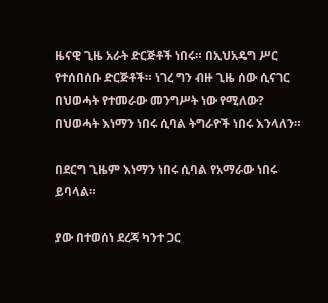ዜናዊ ጊዜ አራት ድርጅቶች ነበሩ። በኢህአዴግ ሥር የተሰበሰቡ ድርጅቶች። ነገረ ግን ብዙ ጊዜ ሰው ሲናገር በህወሓት የተመራው መንግሥት ነው የሚለው? በህወሓት እነማን ነበሩ ሲባል ትግራዮች ነበሩ እንላለን።

በደርግ ጊዜም እነማን ነበሩ ሲባል የአማራው ነበሩ ይባላል።

ያው በተወሰነ ደረጃ ካንተ ጋር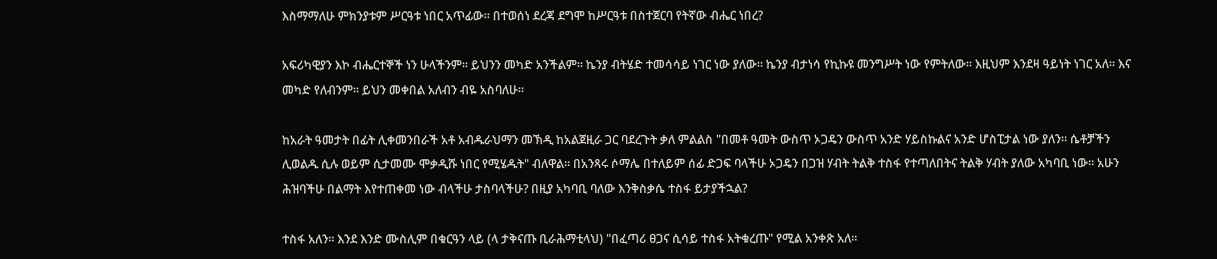እስማማለሁ ምክንያቱም ሥርዓቱ ነበር አጥፊው። በተወሰነ ደረጃ ደግሞ ከሥርዓቱ በስተጀርባ የትኛው ብሔር ነበረ?

አፍሪካዊያን እኮ ብሔርተኞች ነን ሁላችንም። ይህንን መካድ አንችልም። ኬንያ ብትሄድ ተመሳሳይ ነገር ነው ያለው። ኬንያ ብታነሳ የኪኩዩ መንግሥት ነው የምትለው። እዚህም እንደዛ ዓይነት ነገር አለ። እና መካድ የለብንም፡፡ ይህን መቀበል አለብን ብዬ አስባለሁ።

ከአራት ዓመታት በፊት ሊቀመንበራች አቶ አብዱራህማን መኽዲ ከአልጀዚራ ጋር ባደረጉት ቃለ ምልልስ "በመቶ ዓመት ውስጥ ኦጋዴን ውስጥ አንድ ሃይስኩልና አንድ ሆስፒታል ነው ያለን። ሴቶቻችን ሊወልዱ ሲሉ ወይም ሲታመሙ ሞቃዲሹ ነበር የሚሄዱት" ብለዋል። በአንጻሩ ሶማሌ በተለይም ሰፊ ድጋፍ ባላችሁ ኦጋዴን በጋዝ ሃብት ትልቅ ተስፋ የተጣለበትና ትልቅ ሃብት ያለው አካባቢ ነው። አሁን ሕዝባችሁ በልማት እየተጠቀመ ነው ብላችሁ ታስባላችሁ? በዚያ አካባቢ ባለው እንቅስቃሴ ተስፋ ይታያችኋል?

ተስፋ አለን። እንደ እንድ ሙስሊም በቁርዓን ላይ (ላ ታቅናጡ ቢራሕማቲላህ) "በፈጣሪ ፀጋና ሲሳይ ተስፋ አትቁረጡ" የሚል አንቀጽ አለ።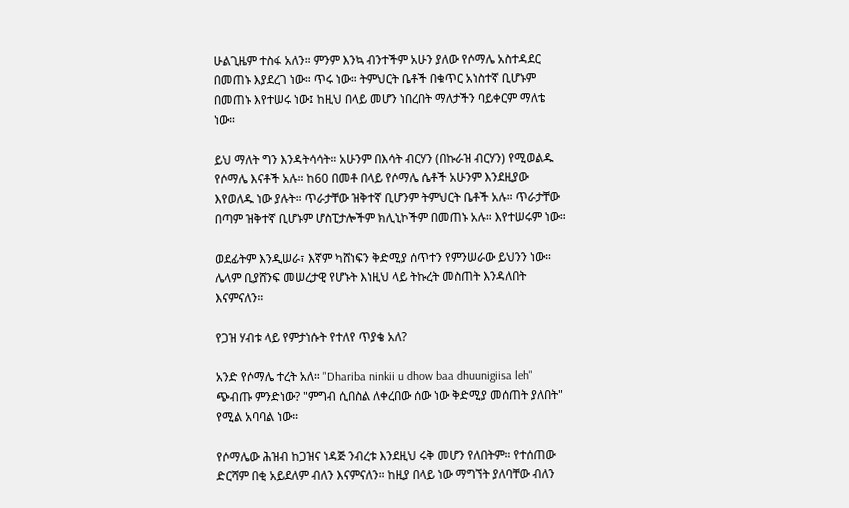ሁልጊዜም ተስፋ አለን። ምንም እንኳ ብንተችም አሁን ያለው የሶማሌ አስተዳደር በመጠኑ እያደረገ ነው። ጥሩ ነው። ትምህርት ቤቶች በቁጥር አነስተኛ ቢሆኑም በመጠኑ እየተሠሩ ነው፤ ከዚህ በላይ መሆን ነበረበት ማለታችን ባይቀርም ማለቴ ነው።

ይህ ማለት ግን እንዳትሳሳት። አሁንም በእሳት ብርሃን (በኩራዝ ብርሃን) የሚወልዱ የሶማሌ እናቶች አሉ። ከ60 በመቶ በላይ የሶማሌ ሴቶች አሁንም እንደዚያው እየወለዱ ነው ያሉት። ጥራታቸው ዝቅተኛ ቢሆንም ትምህርት ቤቶች አሉ። ጥራታቸው በጣም ዝቅተኛ ቢሆኑም ሆስፒታሎችም ክሊኒኮችም በመጠኑ አሉ። እየተሠሩም ነው።

ወደፊትም እንዲሠራ፣ እኛም ካሸነፍን ቅድሚያ ሰጥተን የምንሠራው ይህንን ነው። ሌላም ቢያሸንፍ መሠረታዊ የሆኑት እነዚህ ላይ ትኩረት መስጠት እንዳለበት እናምናለን።

የጋዝ ሃብቱ ላይ የምታነሱት የተለየ ጥያቄ አለ?

አንድ የሶማሌ ተረት አለ። "Dhariba ninkii u dhow baa dhuunigiisa leh" ጭብጡ ምንድነው? "ምግብ ሲበስል ለቀረበው ሰው ነው ቅድሚያ መሰጠት ያለበት" የሚል አባባል ነው።

የሶማሌው ሕዝብ ከጋዝና ነዳጅ ንብረቱ እንደዚህ ሩቅ መሆን የለበትም። የተሰጠው ድርሻም በቂ አይደለም ብለን እናምናለን። ከዚያ በላይ ነው ማግኘት ያለባቸው ብለን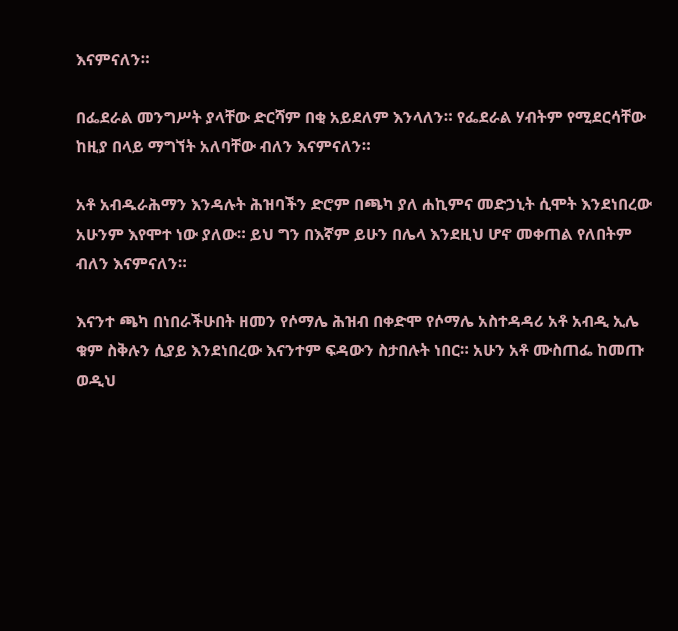እናምናለን።

በፌደራል መንግሥት ያላቸው ድርሻም በቂ አይደለም እንላለን። የፌደራል ሃብትም የሚደርሳቸው ከዚያ በላይ ማግኘት አለባቸው ብለን እናምናለን።

አቶ አብዱራሕማን እንዳሉት ሕዝባችን ድሮም በጫካ ያለ ሐኪምና መድኃኒት ሲሞት እንደነበረው አሁንም እየሞተ ነው ያለው። ይህ ግን በእኛም ይሁን በሌላ እንደዚህ ሆኖ መቀጠል የለበትም ብለን እናምናለን።

እናንተ ጫካ በነበራችሁበት ዘመን የሶማሌ ሕዝብ በቀድሞ የሶማሌ አስተዳዳሪ አቶ አብዲ ኢሌ ቁም ስቅሉን ሲያይ እንደነበረው እናንተም ፍዳውን ስታበሉት ነበር። አሁን አቶ ሙስጠፌ ከመጡ ወዲህ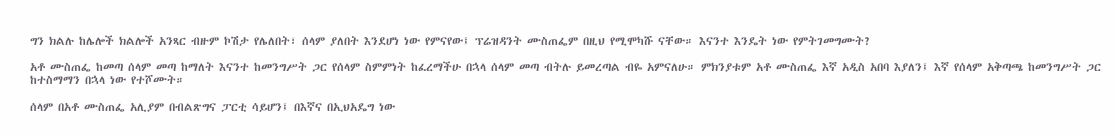ግን ክልሉ ከሌሎች ክልሎች አንጻር ብዙም ኮሽታ የሌለበት፣ ሰላም ያለበት እንደሆነ ነው የምናየው፤ ፕሬዝዳንት ሙስጠፌም በዚህ የሚሞካሹ ናቸው። እናንተ እንዴት ነው የምትገመግሙት?

አቶ ሙስጠፌ ከመጣ ሰላም መጣ ከማለት እናንተ ከመንግሥት ጋር የሰላም ስምምነት ከፈረማችሁ በኋላ ሰላም መጣ ብትሉ ይመረጣል ብዬ አምናለሁ። ምክንያቱም አቶ ሙስጠፌ እኛ አዲስ አበባ እያለን፤ እኛ የሰላም አቅጣጫ ከመንግሥት ጋር ከተስማማን በኋላ ነው የተሾሙት።

ሰላም በአቶ ሙስጠፌ አሊያም በብልጽግና ፓርቲ ሳይሆን፤ በእኛና በኢህአዴግ ነው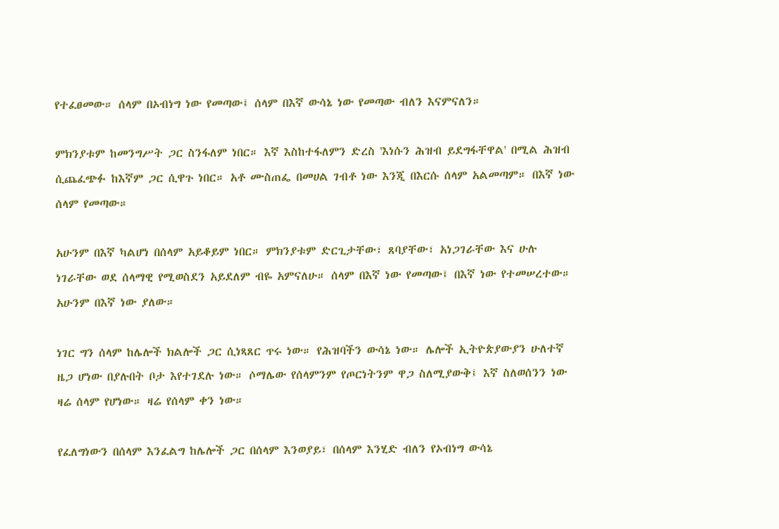የተፈፀመው። ሰላም በኦብነግ ነው የመጣው፤ ሰላም በእኛ ውሳኔ ነው የመጣው ብለን እናምናለን።

ምክንያቱም ከመንግሥት ጋር ስንፋለም ነበር። እኛ እስከተፋለምን ድረስ 'እነሱን ሕዝብ ይደግፋቸዋል' በሚል ሕዝብ ሲጨፈጭፉ ከእኛም ጋር ሲዋጉ ነበር። አቶ ሙስጠፌ በመሀል ገብቶ ነው እንጂ በእርሱ ሰላም አልመጣም። በእኛ ነው ሰላም የመጣው።

አሁንም በእኛ ካልሆነ በሰላም አይቆይም ነበር። ምክንያቱም ድርጊታቸው፣ ጸባያቸው፣ አነጋገራቸው እና ሁሉ ነገራቸው ወደ ሰላማዊ የሚወስደን አይደለም ብዬ አምናለሁ። ሰላም በእኛ ነው የመጣው፤ በእኛ ነው የተመሠረተው። አሁንም በእኛ ነው ያለው።

ነገር ግን ሰላም ከሌሎች ክልሎች ጋር ሲነጻጸር ጥሩ ነው። የሕዝባችን ውሳኔ ነው። ሌሎች ኢትዮጵያውያን ሁለተኛ ዜጋ ሆነው በያሉበት ቦታ እየተገደሉ ነው። ሶማሌው የሰላምንም የጦርነትንም ዋጋ ስለሚያውቅ፤ እኛ ስለወሰንን ነው ዛሬ ሰላም የሆነው። ዛሬ የሰላም ቀን ነው።

የፈለግነውን በሰላም እንፈልግ ከሌሎች ጋር በሰላም እንወያይ፣ በሰላም እንሂድ ብለን የኦብነግ ውሳኔ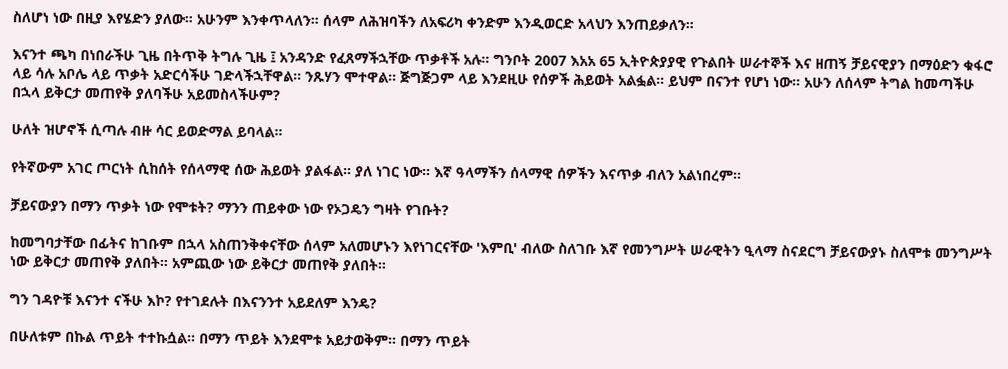ስለሆነ ነው በዚያ እየሄድን ያለው። አሁንም እንቀጥላለን። ሰላም ለሕዝባችን ለአፍሪካ ቀንድም እንዲወርድ አላህን እንጠይቃለን።

እናንተ ጫካ በነበራችሁ ጊዜ በትጥቅ ትግሉ ጊዜ ፤ አንዳንድ የፈጸማችኋቸው ጥቃቶች አሉ። ግንቦት 2007 እአአ 65 ኢትዮጵያያዊ የጉልበት ሠራተኞች እና ዘጠኝ ቻይናዊያን በማዕድን ቁፋሮ ላይ ሳሉ አቦሌ ላይ ጥቃት አድርሳችሁ ገድላችኋቸዋል። ንጹሃን ሞተዋል። ጅግጅጋም ላይ እንደዚሁ የሰዎች ሕይወት አልፏል። ይህም በናንተ የሆነ ነው። አሁን ለሰላም ትግል ከመጣችሁ በኋላ ይቅርታ መጠየቅ ያለባችሁ አይመስላችሁም?

ሁለት ዝሆኖች ሲጣሉ ብዙ ሳር ይወድማል ይባላል።

የትኛውም አገር ጦርነት ሲከሰት የሰላማዊ ሰው ሕይወት ያልፋል። ያለ ነገር ነው። እኛ ዓላማችን ሰላማዊ ሰዎችን እናጥቃ ብለን አልነበረም።

ቻይናውያን በማን ጥቃት ነው የሞቱት? ማንን ጠይቀው ነው የኦጋዴን ግዛት የገቡት?

ከመግባታቸው በፊትና ከገቡም በኋላ አስጠንቅቀናቸው ሰላም አለመሆኑን እየነገርናቸው 'እምቢ' ብለው ስለገቡ እኛ የመንግሥት ሠራዊትን ዒላማ ስናደርግ ቻይናውያኑ ስለሞቱ መንግሥት ነው ይቅርታ መጠየቅ ያለበት። አምጪው ነው ይቅርታ መጠየቅ ያለበት።

ግን ገዳዮቹ እናንተ ናችሁ እኮ? የተገደሉት በእናንንተ አይደለም እንዴ?

በሁለቱም በኩል ጥይት ተተኩሷል። በማን ጥይት እንደሞቱ አይታወቅም። በማን ጥይት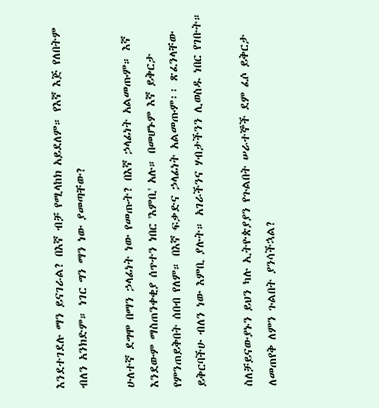እንደተገደሉ ማን ይናገራል? በእኛ ብቻ የሚላከክ አይደለም። የእኛ እጅ የለበትም ብለን አንክድም። ነገር ግን ማን ነው ያመጣቸው?

ሁለተኛ ደግሞ በማን ኃላፊነት ነው የመጡት? በእኛ ኃላፊነት አልመጡም። እኛ እንደውም ማስጠንቀቂያ ሰጥተን ነበር 'እምቢ' አሉ። በመሆኑም እኛ ይቅርታ የምንጠይቅበት ሰበብ የለም። በእኛ ፍቃድና ኃላፊነት አልመጡም፡፡ ጽፈንላቸው ይቅርባችሁ ብለን ነው እምቢ ያሉት። አገራችንና ሃብታችንን ሊወስዱ ነበር የገቡት።

ስለቻይናውያኑን ይህን ካሉ ኢትዮጵያያን የጉልበት ሠራተኞች ደም ፈሶ ይቅርታ ለመጠየቅ ለምን ጉልበት ያንሳችኋል?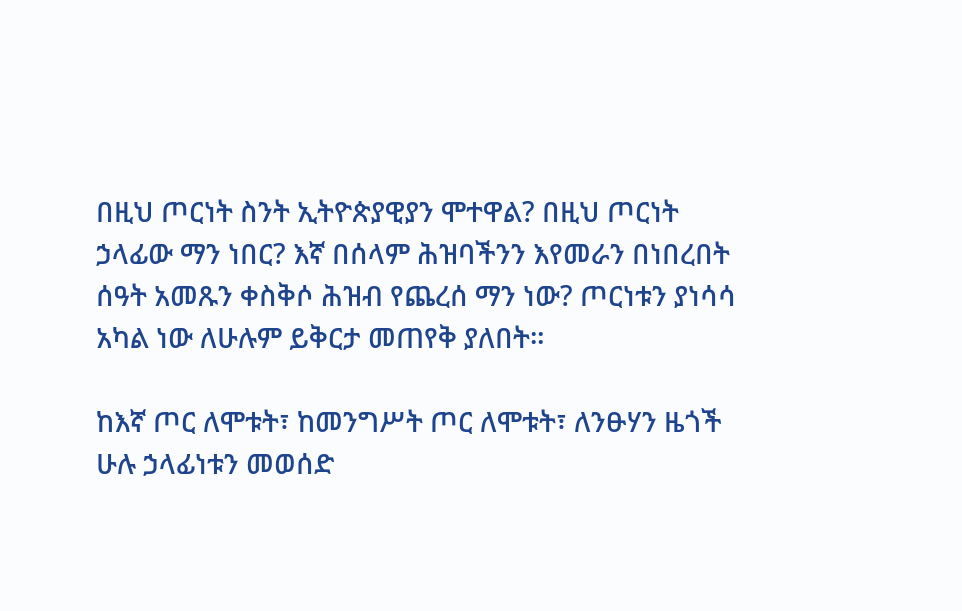በዚህ ጦርነት ስንት ኢትዮጵያዊያን ሞተዋል? በዚህ ጦርነት ኃላፊው ማን ነበር? እኛ በሰላም ሕዝባችንን እየመራን በነበረበት ሰዓት አመጹን ቀስቅሶ ሕዝብ የጨረሰ ማን ነው? ጦርነቱን ያነሳሳ አካል ነው ለሁሉም ይቅርታ መጠየቅ ያለበት።

ከእኛ ጦር ለሞቱት፣ ከመንግሥት ጦር ለሞቱት፣ ለንፁሃን ዜጎች ሁሉ ኃላፊነቱን መወሰድ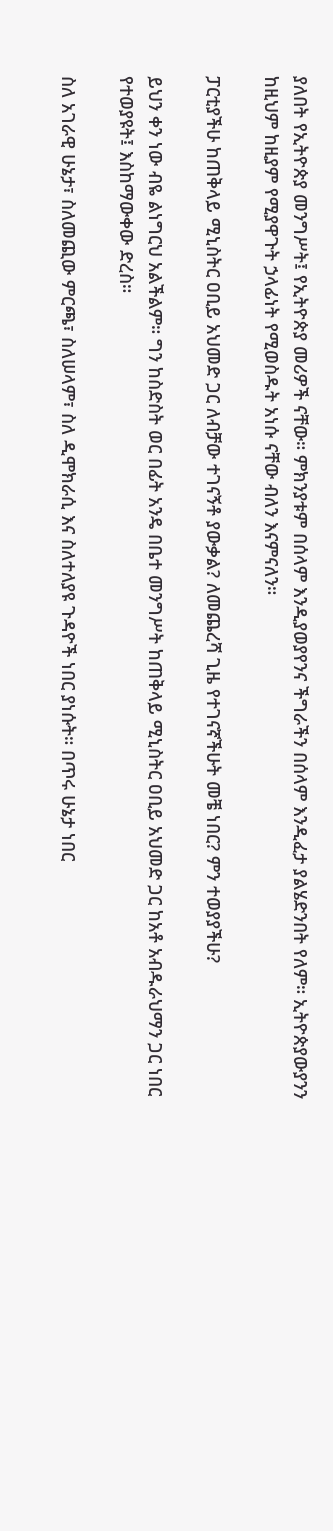ያለበት የኢትዮጵያ መንግሥት፤ የኢትዮጵያ መሪዎች ናቸው። ምክንያቱም በሰላም እንዲያወያየንና ችግራችን በሰላም እንዲፈታ ያልሄድንበት የለም። ኢትዮጵያውያንን ከዚህም ከዚያም የሚያዋጉት ኃላፊነት የሚወስዱት አነሱ ናቸው ብለን እናምናለን።

ፓርቲያችሁ ከጠቅላይ ሚኒስትር ዐቢይ አህመድ ጋር ለብቻው ተገናኝቶ ያውቃል? ለመጨረሻ ጊዜ የተገናኛችሁት መቼ ነበር? ምን ተወያያችሁ?

ይህን ቀን ነው ብዬ ልነግርህ አልችልም። ግን ከስድስት ወር በፊት አንዴ በቤተ መንግሥት ከጠቅላይ ሚኒስትር ዐቢይ አህመድ ጋር ከአቶ አብዱራህማን ጋር ነበር የተወያዩት፤ እስከማውቀው ድረስ።

ስለ አገራዊ ሁኔታ፣ ስለመጪው ምርጫ፣ ስለሠላም፣ ስለ ዲሞክራሲ እና ስለተለያዩ ጉዳዮች ነበር ያነሱት። በጥሩ ሁኔታ ነበር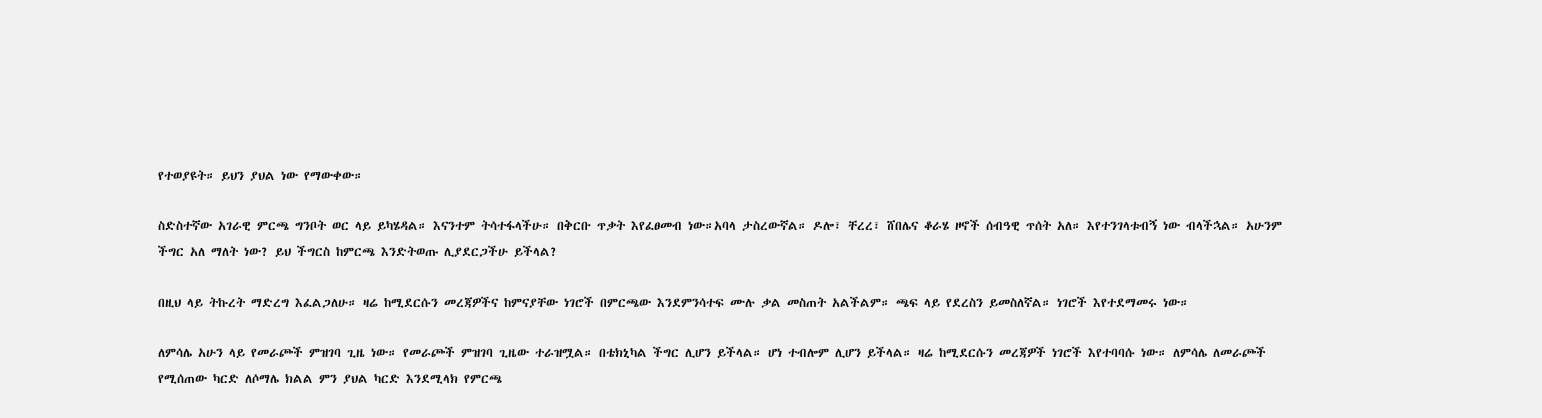የተወያዩት። ይህን ያህል ነው የማውቀው።

ስድስተኛው አገራዊ ምርጫ ግንቦት ወር ላይ ይካሄዳል። እናንተም ትሳተፋላችሁ። በቅርቡ ጥቃት እየፈፀመብ ነው።አባላ ታስረውኛል። ዶሎ፣ ቸረረ፣ ሸበሌና ቆራሄ ዞኖች ሰብዓዊ ጥሰት አለ። እየተንገላቱብኝ ነው ብላችኋል። አሁንም ችግር አለ ማለት ነው? ይህ ችግርስ ከምርጫ እንድትወጡ ሊያደርጋችሁ ይችላል?

በዚህ ላይ ትኩረት ማድረግ እፈልጋለሁ። ዛሬ ከሚደርሱን መረጃዎችና ከምናያቸው ነገሮች በምርጫው እንደምንሳተፍ ሙሉ ቃል መስጠት አልችልም። ጫፍ ላይ የደረስን ይመስለኛል። ነገሮች እየተደማመሩ ነው።

ለምሳሌ አሁን ላይ የመራጮች ምዝገባ ጊዜ ነው። የመራጮች ምዝገባ ጊዜው ተራዝሟል። በቴክኒካል ችግር ሊሆን ይችላል። ሆነ ተብሎም ሊሆን ይችላል። ዛሬ ከሚደርሱን መረጃዎች ነገሮች እየተባባሱ ነው። ለምሳሌ ለመራጮች የሚሰጠው ካርድ ለሶማሌ ክልል ምን ያህል ካርድ እንደሚላክ የምርጫ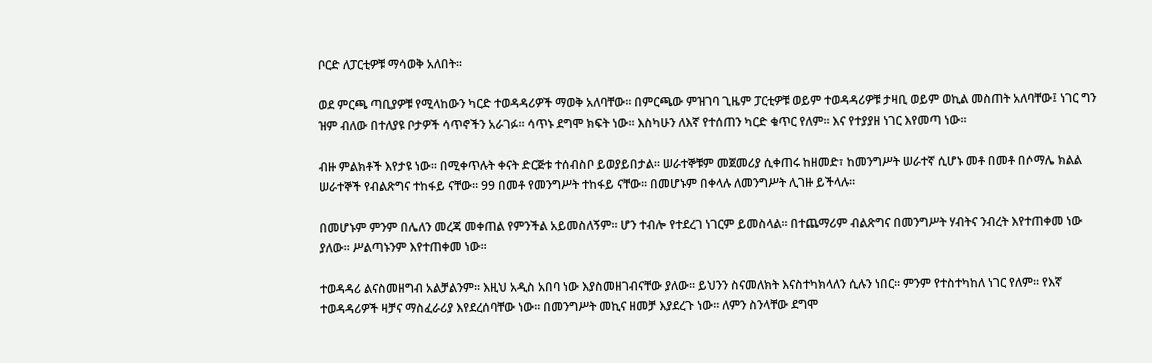ቦርድ ለፓርቲዎቹ ማሳወቅ አለበት።

ወደ ምርጫ ጣቢያዎቹ የሚላከውን ካርድ ተወዳዳሪዎች ማወቅ አለባቸው። በምርጫው ምዝገባ ጊዜም ፓርቲዎቹ ወይም ተወዳዳሪዎቹ ታዛቢ ወይም ወኪል መስጠት አለባቸው፤ ነገር ግን ዝም ብለው በተለያዩ ቦታዎች ሳጥኖችን አራገፉ። ሳጥኑ ደግሞ ክፍት ነው። እስካሁን ለእኛ የተሰጠን ካርድ ቁጥር የለም። እና የተያያዘ ነገር እየመጣ ነው።

ብዙ ምልክቶች እየታዩ ነው። በሚቀጥሉት ቀናት ድርጅቱ ተሰብስቦ ይወያይበታል። ሠራተኞቹም መጀመሪያ ሲቀጠሩ ከዘመድ፣ ከመንግሥት ሠራተኛ ሲሆኑ መቶ በመቶ በሶማሌ ክልል ሠራተኞች የብልጽግና ተከፋይ ናቸው። 99 በመቶ የመንግሥት ተከፋይ ናቸው። በመሆኑም በቀላሉ ለመንግሥት ሊገዙ ይችላሉ።

በመሆኑም ምንም በሌለን መረጃ መቀጠል የምንችል አይመስለኝም። ሆን ተብሎ የተደረገ ነገርም ይመስላል። በተጨማሪም ብልጽግና በመንግሥት ሃብትና ንብረት እየተጠቀመ ነው ያለው። ሥልጣኑንም እየተጠቀመ ነው።

ተወዳዳሪ ልናስመዘግብ አልቻልንም። እዚህ አዲስ አበባ ነው እያስመዘገብናቸው ያለው። ይህንን ስናመለክት እናስተካክላለን ሲሉን ነበር። ምንም የተስተካከለ ነገር የለም። የእኛ ተወዳዳሪዎች ዛቻና ማስፈራሪያ እየደረሰባቸው ነው። በመንግሥት መኪና ዘመቻ እያደረጉ ነው። ለምን ስንላቸው ደግሞ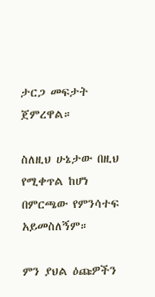ታርጋ መፍታት ጀምረዋል።

ስለዚህ ሁኔታው በዚህ የሚቀጥል ከሆነ በምርጫው የምንሳተፍ አይመስለኝም።

ምን ያህል ዕጩዎችን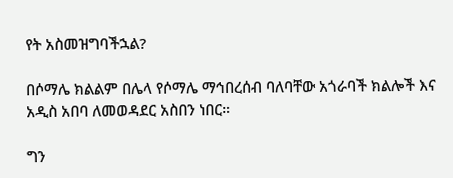የት አስመዝግባችኋል?

በሶማሌ ክልልም በሌላ የሶማሌ ማኅበረሰብ ባለባቸው አጎራባች ክልሎች እና አዲስ አበባ ለመወዳደር አስበን ነበር።

ግን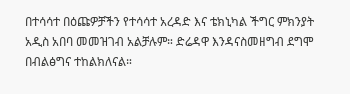በተሳሳተ በዕጩዎቻችን የተሳሳተ አረዳድ እና ቴክኒካል ችግር ምክንያት አዲስ አበባ መመዝገብ አልቻሉም። ድሬዳዋ እንዳናስመዘግብ ደግሞ በብልፅግና ተከልክለናል።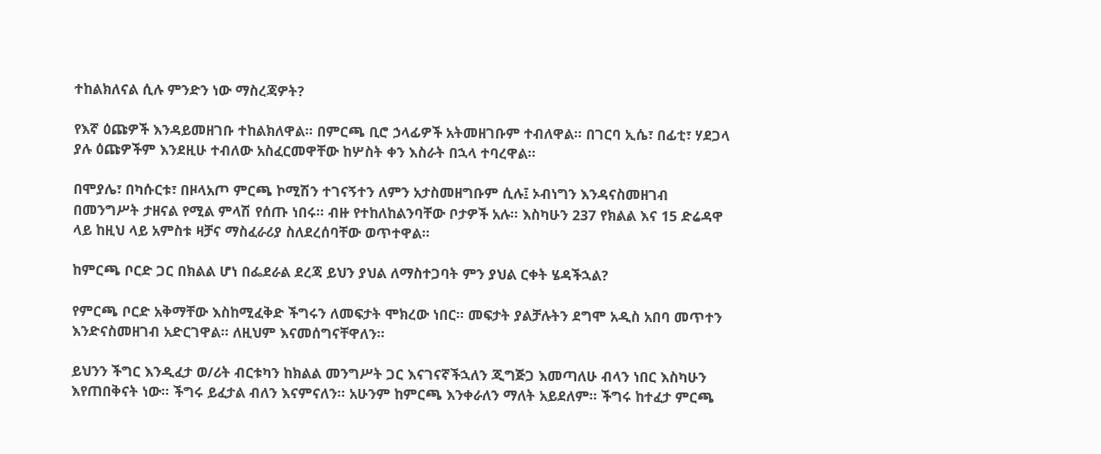ተከልክለናል ሲሉ ምንድን ነው ማስረጃዎት?

የእኛ ዕጩዎች እንዳይመዘገቡ ተከልክለዋል። በምርጫ ቢሮ ኃላፊዎች አትመዘገቡም ተብለዋል። በገርባ ኢሴ፣ በፊቲ፣ ሃደጋላ ያሉ ዕጩዎችም እንደዚሁ ተብለው አስፈርመዋቸው ከሦስት ቀን እስራት በኋላ ተባረዋል።

በሞያሌ፣ በካሱርቱ፣ በዞላአጦ ምርጫ ኮሚሽን ተገናኝተን ለምን አታስመዘግቡም ሲሉ፤ ኦብነግን እንዳናስመዘገብ በመንግሥት ታዘናል የሚል ምላሽ የሰጡ ነበሩ። ብዙ የተከለከልንባቸው ቦታዎች አሉ። እስካሁን 237 የክልል እና 15 ድሬዳዋ ላይ ከዚህ ላይ አምስቱ ዛቻና ማስፈራሪያ ስለደረሰባቸው ወጥተዋል።

ከምርጫ ቦርድ ጋር በክልል ሆነ በፌደራል ደረጃ ይህን ያህል ለማስተጋባት ምን ያህል ርቀት ሄዳችኋል?

የምርጫ ቦርድ አቅማቸው እስከሚፈቅድ ችግሩን ለመፍታት ሞክረው ነበር። መፍታት ያልቻሉትን ደግሞ አዲስ አበባ መጥተን እንድናስመዘገብ አድርገዋል። ለዚህም እናመሰግናቸዋለን።

ይህንን ችግር እንዲፈታ ወ/ሪት ብርቱካን ከክልል መንግሥት ጋር እናገናኛችኋለን ጂግጅጋ እመጣለሁ ብላን ነበር እስካሁን እየጠበቅናት ነው። ችግሩ ይፈታል ብለን እናምናለን። አሁንም ከምርጫ እንቀራለን ማለት አይደለም። ችግሩ ከተፈታ ምርጫ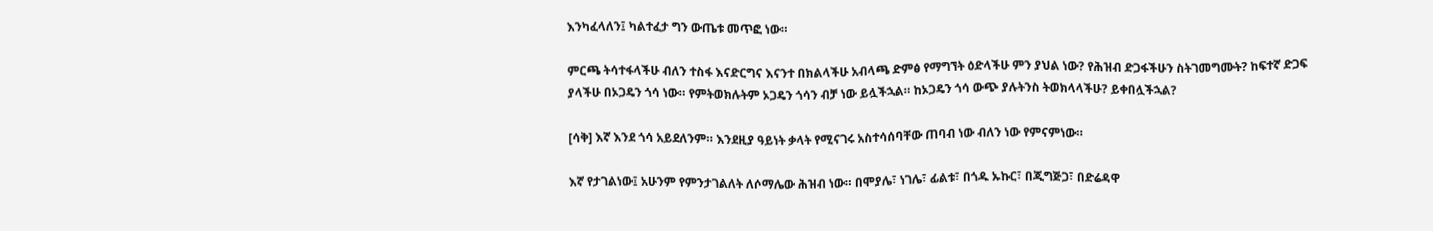እንካፈላለን፤ ካልተፈታ ግን ውጤቱ መጥፎ ነው።

ምርጫ ትሳተፋላችሁ ብለን ተስፋ እናድርግና እናንተ በክልላችሁ አብላጫ ድምፅ የማግኘት ዕድላችሁ ምን ያህል ነው? የሕዝብ ድጋፋችሁን ስትገመግሙት? ከፍተኛ ድጋፍ ያላችሁ በኦጋዴን ጎሳ ነው። የምትወክሉትም ኦጋዴን ጎሳን ብቻ ነው ይሏችኋል። ከኦጋዴን ጎሳ ውጭ ያሉትንስ ትወክላላችሁ? ይቀበሏችኋል?

[ሳቅ] እኛ እንደ ጎሳ አይደለንም። እንደዚያ ዓይነት ቃላት የሚናገሩ አስተሳሰባቸው ጠባብ ነው ብለን ነው የምናምነው።

እኛ የታገልነው፤ አሁንም የምንታገልለት ለሶማሌው ሕዝብ ነው። በሞያሌ፣ ነገሌ፣ ፊልቱ፣ በጎዱ ኡኩር፣ በጂግጅጋ፣ በድሬዳዋ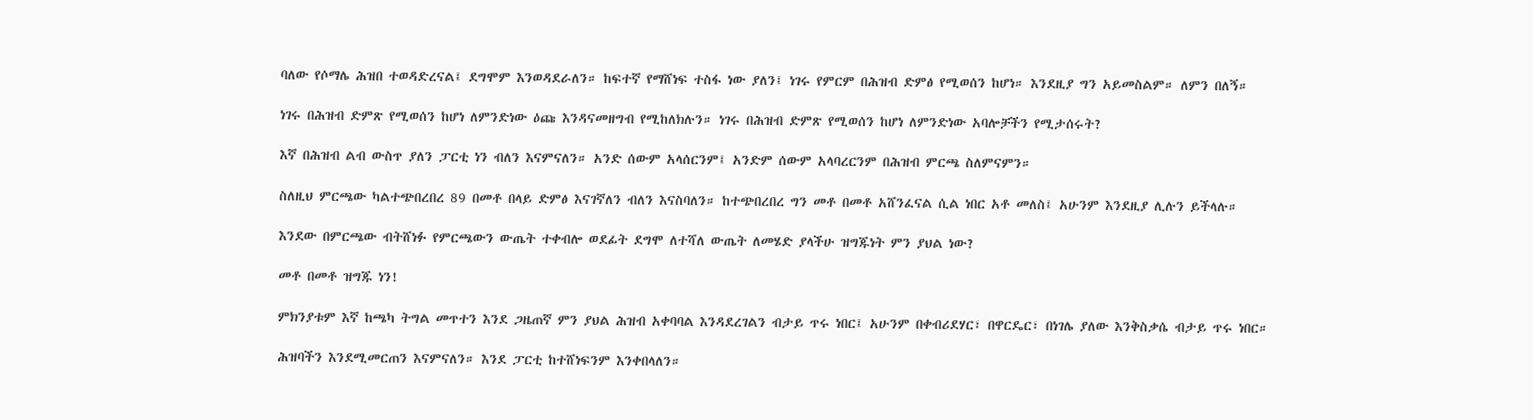ባለው የሶማሌ ሕዝበ ተወዳድረናል፤ ደግሞም እንወዳደራለን። ከፍተኛ የማሸነፍ ተስፋ ነው ያለን፤ ነገሩ የምርም በሕዝብ ድምፅ የሚወሰን ከሆነ። እንደዚያ ግን አይመስልም። ለምን በለኝ።

ነገሩ በሕዝብ ድምጽ የሚወሰን ከሆነ ለምንድነው ዕጩ እንዳናመዘግብ የሚከለክሉን። ነገሩ በሕዝብ ድምጽ የሚወሰን ከሆነ ለምንድነው አባሎቻችን የሚታሰሩት?

እኛ በሕዝብ ልብ ውስጥ ያለን ፓርቲ ነን ብለን እናምናለን። አንድ ሰውም አላሰርንም፤ አንድም ሰውም አላባረርንም በሕዝብ ምርጫ ስለምናምን።

ስለዚህ ምርጫው ካልተጭበረበረ 89 በመቶ በላይ ድምፅ እናገኛለን ብለን እናስባለን። ከተጭበረበረ ግን መቶ በመቶ አሸንፈናል ሲል ነበር አቶ መለስ፤ አሁንም እንደዚያ ሊሉን ይችላሉ።

እንደው በምርጫው ብትሸነፉ የምርጫውን ውጤት ተቀብሎ ወደፊት ደግሞ ለተሻለ ውጤት ለመሄድ ያላችሁ ዝግጁነት ምን ያህል ነው?

መቶ በመቶ ዝግጁ ነን!

ምክንያቱም እኛ ከጫካ ትግል መጥተን እንደ ጋዜጠኛ ምን ያህል ሕዝብ አቀባባል እንዳደረገልን ብታይ ጥሩ ነበር፤ አሁንም በቀብሪደሃር፣ በዋርዴር፣ በነገሌ ያለው እንቅስቃሴ ብታይ ጥሩ ነበር።

ሕዝባችን እንደሚመርጠን እናምናለን። እንደ ፓርቲ ከተሸነፍንም እንቀበላለን።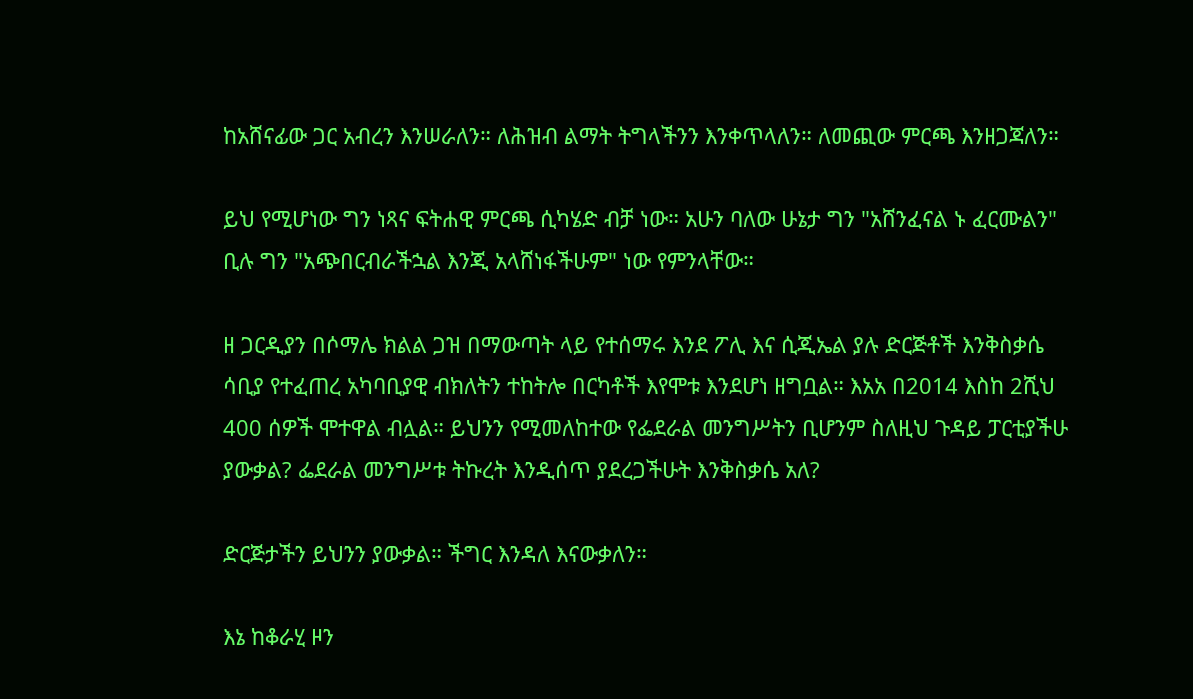ከአሸናፊው ጋር አብረን እንሠራለን። ለሕዝብ ልማት ትግላችንን እንቀጥላለን። ለመጪው ምርጫ እንዘጋጃለን።

ይህ የሚሆነው ግን ነጻና ፍትሐዊ ምርጫ ሲካሄድ ብቻ ነው። አሁን ባለው ሁኔታ ግን "አሸንፈናል ኑ ፈርሙልን" ቢሉ ግን "አጭበርብራችኋል እንጂ አላሸነፋችሁም" ነው የምንላቸው።

ዘ ጋርዲያን በሶማሌ ክልል ጋዝ በማውጣት ላይ የተሰማሩ እንደ ፖሊ እና ሲጂኤል ያሉ ድርጅቶች እንቅስቃሴ ሳቢያ የተፈጠረ አካባቢያዊ ብክለትን ተከትሎ በርካቶች እየሞቱ እንደሆነ ዘግቧል። እአአ በ2014 እስከ 2ሺህ 400 ሰዎች ሞተዋል ብሏል። ይህንን የሚመለከተው የፌደራል መንግሥትን ቢሆንም ስለዚህ ጉዳይ ፓርቲያችሁ ያውቃል? ፌደራል መንግሥቱ ትኩረት እንዲሰጥ ያደረጋችሁት እንቅስቃሴ አለ?

ድርጅታችን ይህንን ያውቃል። ችግር እንዳለ እናውቃለን።

እኔ ከቆራሂ ዞን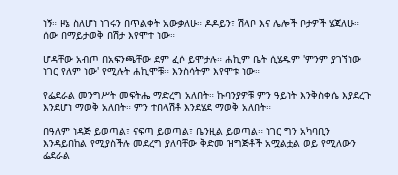ነኝ። ዞኔ ስለሆነ ነገሩን በጥልቀት አውቃለሁ። ዶዶይን፣ ሽላቦ እና ሌሎች ቦታዎች ሄጃለሁ። ሰው በማይታወቅ በሽታ እየሞተ ነው።

ሆዳቸው አብጦ በአፍንጫቸው ደም ፈሶ ይሞታሉ። ሐኪም ቤት ሲሄዱም 'ምንም ያገኘነው ነገር የለም ነው' የሚሉት ሐኪሞቹ። እንስሳትም እየሞቱ ነው።

የፌደራል መንግሥት መፍትሔ ማድረግ አለበት። ኩባንያዎቹ ምን ዓይነት እንቅስቀሴ እያደረጉ እንደሆነ ማወቅ አለበት። ምን ተበላሽቶ እንደሄደ ማወቅ አለበት።

በዓለም ነዳጅ ይወጣል፣ ናፍጣ ይወጣል፣ ቤንዚል ይወጣል። ነገር ግን አካባቢን እንዳይበከል የሚያስችሉ መደረግ ያለባቸው ቅድመ ዝግጅቶች አሟልቷል ወይ የሚለውን ፌደራል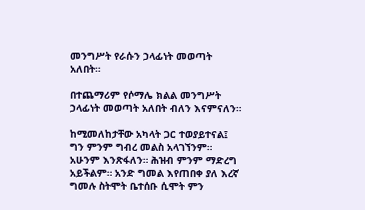መንግሥት የራሱን ኃላፊነት መወጣት አለበት።

በተጨማሪም የሶማሌ ክልል መንግሥት ኃላፊነት መወጣት አለበት ብለን እናምናለን።

ከሚመለከታቸው አካላት ጋር ተወያይተናል፤ ግን ምንም ግብረ መልስ አላገኘንም። አሁንም እንጽፋለን። ሕዝብ ምንም ማድረግ አይችልም። አንድ ግመል እየጠበቀ ያለ እረኛ ግመሉ ስትሞት ቤተሰቡ ሲሞት ምን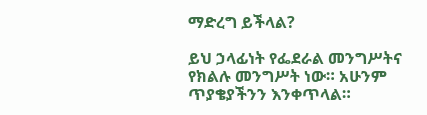ማድረግ ይችላል?

ይህ ኃላፊነት የፌደራል መንግሥትና የክልሉ መንግሥት ነው። አሁንም ጥያቄያችንን እንቀጥላል።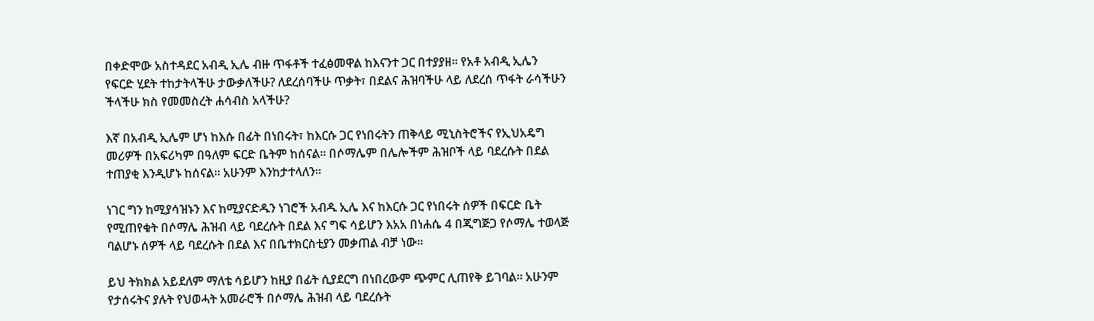በቀድሞው አስተዳደር አብዲ ኢሌ ብዙ ጥፋቶች ተፈፅመዋል ከእናንተ ጋር በተያያዘ። የአቶ አብዲ ኢሌን የፍርድ ሂደት ተከታትላችሁ ታውቃለችሁ? ለደረሰባችሁ ጥቃት፣ በደልና ሕዝባችሁ ላይ ለደረሰ ጥፋት ራሳችሁን ችላችሁ ክስ የመመስረት ሐሳብስ አላችሁ?

እኛ በአብዲ ኢሌም ሆነ ከእሱ በፊት በነበሩት፣ ከእርሱ ጋር የነበሩትን ጠቅላይ ሚኒስትሮችና የኢህአዴግ መሪዎች በአፍሪካም በዓለም ፍርድ ቤትም ከሰናል። በሶማሌም በሌሎችም ሕዝቦች ላይ ባደረሱት በደል ተጠያቂ እንዲሆኑ ከሰናል። አሁንም እንከታተላለን።

ነገር ግን ከሚያሳዝኑን እና ከሚያናድዱን ነገሮች አብዱ ኢሌ እና ከእርሱ ጋር የነበሩት ሰዎች በፍርድ ቤት የሚጠየቁት በሶማሌ ሕዝብ ላይ ባደረሱት በደል እና ግፍ ሳይሆን እአአ በነሐሴ 4 በጂግጅጋ የሶማሌ ተወላጅ ባልሆኑ ሰዎች ላይ ባደረሱት በደል እና በቤተክርስቲያን መቃጠል ብቻ ነው።

ይህ ትክክል አይደለም ማለቴ ሳይሆን ከዚያ በፊት ሲያደርግ በነበረውም ጭምር ሊጠየቅ ይገባል። አሁንም የታሰሩትና ያሉት የህወሓት አመራሮች በሶማሌ ሕዝብ ላይ ባደረሱት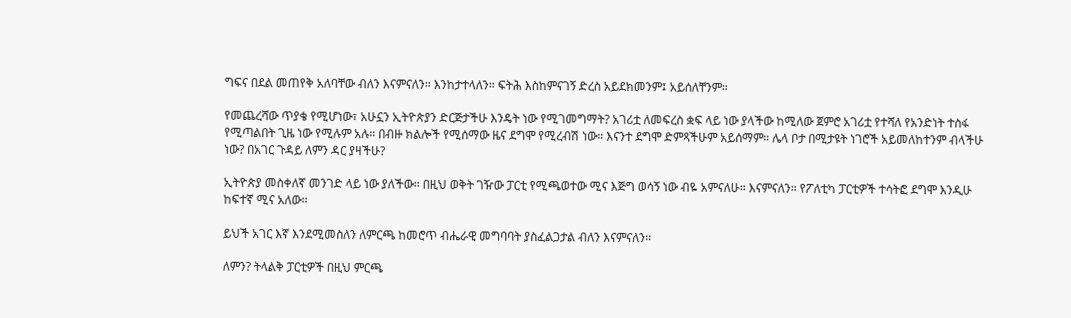ግፍና በደል መጠየቅ አለባቸው ብለን እናምናለን። እንከታተላለን። ፍትሕ እስከምናገኝ ድረስ አይደክመንም፤ አይሰለቸንም።

የመጨረሻው ጥያቄ የሚሆነው፣ አሁኗን ኢትዮጵያን ድርጅታችሁ እንዴት ነው የሚገመግማት? አገሪቷ ለመፍረስ ቋፍ ላይ ነው ያላችው ከሚለው ጀምሮ አገሪቷ የተሻለ የአንድነት ተስፋ የሚጣልበት ጊዜ ነው የሚሉም አሉ። በብዙ ክልሎች የሚሰማው ዜና ደግሞ የሚረብሽ ነው። እናንተ ደግሞ ድምጻችሁም አይሰማም። ሌላ ቦታ በሚታዩት ነገሮች አይመለከተንም ብላችሁ ነው? በአገር ጉዳይ ለምን ዳር ያዛችሁ?

ኢትዮጵያ መስቀለኛ መንገድ ላይ ነው ያለችው። በዚህ ወቅት ገዥው ፓርቲ የሚጫወተው ሚና እጅግ ወሳኝ ነው ብዬ አምናለሁ። እናምናለን። የፖለቲካ ፓርቲዎች ተሳትፎ ደግሞ እንዲሁ ከፍተኛ ሚና አለው።

ይህች አገር እኛ እንደሚመስለን ለምርጫ ከመሮጥ ብሔራዊ መግባባት ያስፈልጋታል ብለን እናምናለን።

ለምን? ትላልቅ ፓርቲዎች በዚህ ምርጫ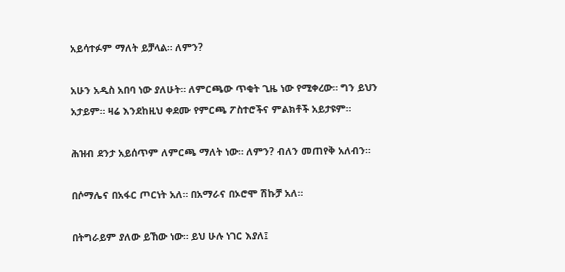አይሳተፉም ማለት ይቻላል። ለምን?

አሁን አዲስ አበባ ነው ያለሁት። ለምርጫው ጥቂት ጊዜ ነው የሚቀረው። ግን ይህን አታይም። ዛሬ እንደከዚህ ቀደሙ የምርጫ ፖስተሮችና ምልክቶች አይታዩም።

ሕዝብ ደንታ አይሰጥም ለምርጫ ማለት ነው። ለምን? ብለን መጠየቅ አለብን።

በሶማሌና በአፋር ጦርነት አለ። በአማራና በኦሮሞ ሽኩቻ አለ።

በትግራይም ያለው ይኸው ነው። ይህ ሁሉ ነገር እያለ፤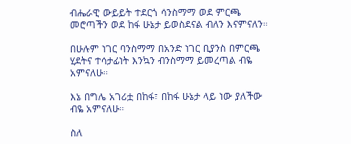ብሔራዊ ውይይት ተደርጎ ሳንስማማ ወደ ምርጫ መሮጣችን ወደ ከፋ ሁኔታ ይወስደናል ብለን እናምናለን።

በሁሉም ነገር ባንስማማ በአንድ ነገር ቢያንስ በምርጫ ሂደትና ተሳታፊነት እንኳን ብንስማማ ይመረጣል ብዬ አምናለሁ።

እኔ በግሌ አገሪቷ በከፋ፣ በከፋ ሁኔታ ላይ ነው ያለችው ብዬ አምናለሁ።

ስለ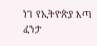ነገ የኢትዮጵያ እጣ ፈንታ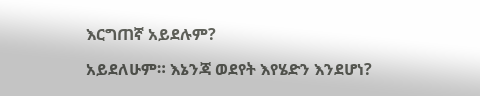እርግጠኛ አይደሉም?

አይደለሁም። እኔንጃ ወደየት እየሄድን እንደሆነ?